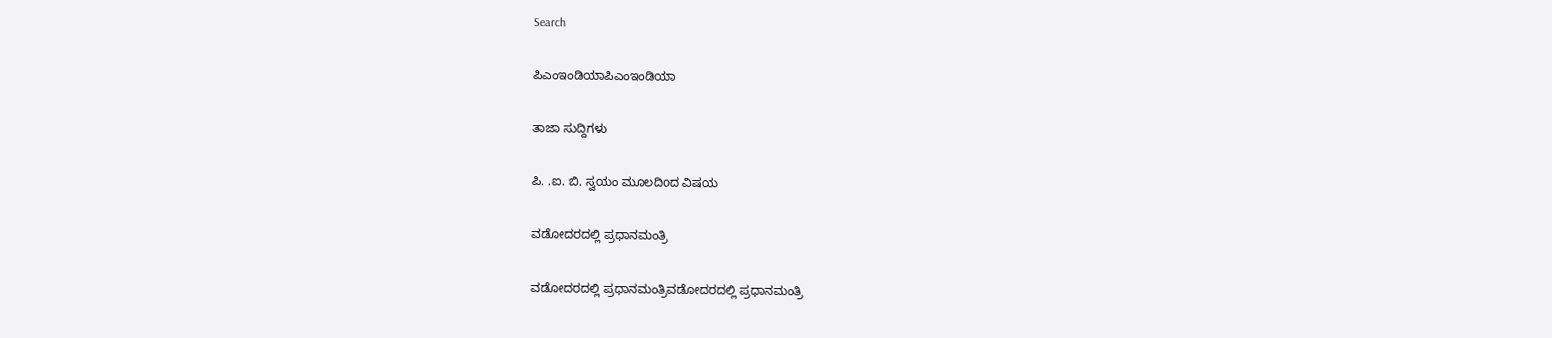Search

ಪಿಎಂಇಂಡಿಯಾಪಿಎಂಇಂಡಿಯಾ

ತಾಜಾ ಸುದ್ದಿಗಳು

ಪಿ. .ಐ. ಬಿ. ಸ್ವಯಂ ಮೂಲದಿoದ ವಿಷಯ

ವಡೋದರದಲ್ಲಿ ಪ್ರಧಾನಮಂತ್ರಿ

ವಡೋದರದಲ್ಲಿ ಪ್ರಧಾನಮಂತ್ರಿವಡೋದರದಲ್ಲಿ ಪ್ರಧಾನಮಂತ್ರಿ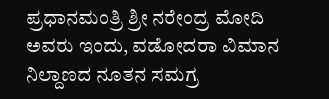ಪ್ರಧಾನಮಂತ್ರಿ ಶ್ರೀ ನರೇಂದ್ರ ಮೋದಿ ಅವರು ಇಂದು, ವಡೋದರಾ ವಿಮಾನ ನಿಲ್ದಾಣದ ನೂತನ ಸಮಗ್ರ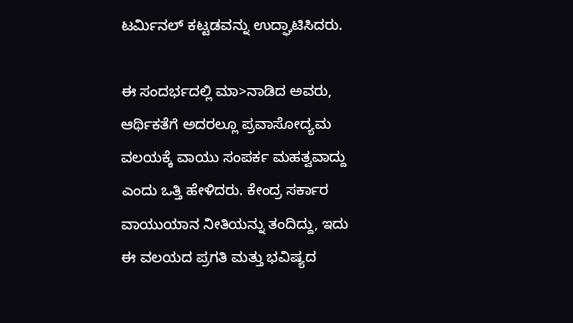ಟರ್ಮಿನಲ್ ಕಟ್ಟಡವನ್ನು ಉದ್ಘಾಟಿಸಿದರು.

ಈ ಸಂದರ್ಭದಲ್ಲಿ ಮಾ>ನಾಡಿದ ಅವರು, ಆರ್ಥಿಕತೆಗೆ ಅದರಲ್ಲೂ ಪ್ರವಾಸೋದ್ಯಮ ವಲಯಕ್ಕೆ ವಾಯು ಸಂಪರ್ಕ ಮಹತ್ವವಾದ್ದು ಎಂದು ಒತ್ತಿ ಹೇಳಿದರು. ಕೇಂದ್ರ ಸರ್ಕಾರ ವಾಯುಯಾನ ನೀತಿಯನ್ನು ತಂದಿದ್ದು, ಇದು ಈ ವಲಯದ ಪ್ರಗತಿ ಮತ್ತು ಭವಿಷ್ಯದ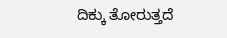ದಿಕ್ಕು ತೋರುತ್ತದೆ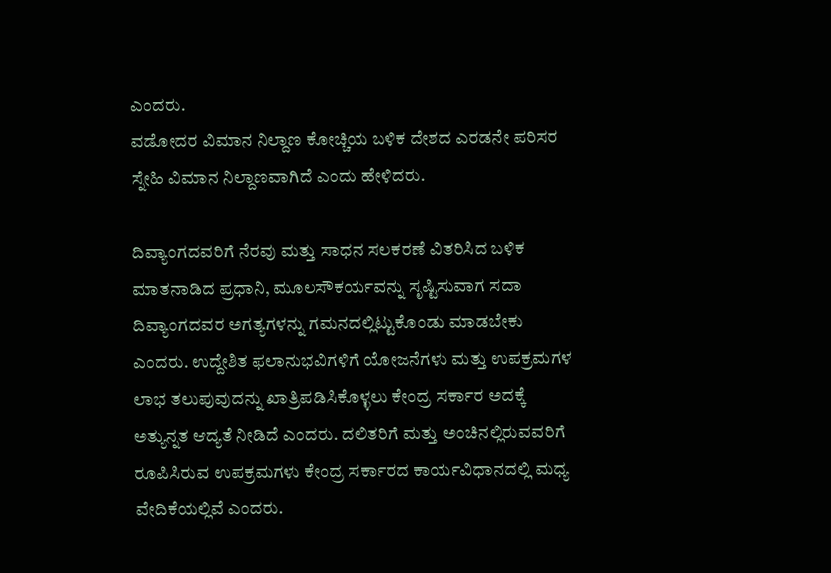ಎಂದರು.
ವಡೋದರ ವಿಮಾನ ನಿಲ್ದಾಣ ಕೋಚ್ಚಿಯ ಬಳಿಕ ದೇಶದ ಎರಡನೇ ಪರಿಸರ ಸ್ನೇಹಿ ವಿಮಾನ ನಿಲ್ದಾಣವಾಗಿದೆ ಎಂದು ಹೇಳಿದರು.

ದಿವ್ಯಾಂಗದವರಿಗೆ ನೆರವು ಮತ್ತು ಸಾಧನ ಸಲಕರಣೆ ವಿತರಿಸಿದ ಬಳಿಕ ಮಾತನಾಡಿದ ಪ್ರಧಾನಿ, ಮೂಲಸೌಕರ್ಯವನ್ನು ಸೃಷ್ಟಿಸುವಾಗ ಸದಾ ದಿವ್ಯಾಂಗದವರ ಅಗತ್ಯಗಳನ್ನು ಗಮನದಲ್ಲಿಟ್ಟುಕೊಂಡು ಮಾಡಬೇಕು ಎಂದರು. ಉದ್ದೇಶಿತ ಫಲಾನುಭವಿಗಳಿಗೆ ಯೋಜನೆಗಳು ಮತ್ತು ಉಪಕ್ರಮಗಳ ಲಾಭ ತಲುಪುವುದನ್ನು ಖಾತ್ರಿಪಡಿಸಿಕೊಳ್ಳಲು ಕೇಂದ್ರ ಸರ್ಕಾರ ಅದಕ್ಕೆ ಅತ್ಯುನ್ನತ ಆದ್ಯತೆ ನೀಡಿದೆ ಎಂದರು. ದಲಿತರಿಗೆ ಮತ್ತು ಅಂಚಿನಲ್ಲಿರುವವರಿಗೆ ರೂಪಿಸಿರುವ ಉಪಕ್ರಮಗಳು ಕೇಂದ್ರ ಸರ್ಕಾರದ ಕಾರ್ಯವಿಧಾನದಲ್ಲಿ ಮಧ್ಯ ವೇದಿಕೆಯಲ್ಲಿವೆ ಎಂದರು.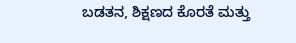ಬಡತನ, ಶಿಕ್ಷಣದ ಕೊರತೆ ಮತ್ತು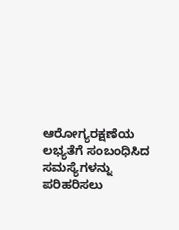ಆರೋಗ್ಯರಕ್ಷಣೆಯ ಲಭ್ಯತೆಗೆ ಸಂಬಂಧಿಸಿದ ಸಮಸ್ಯೆಗಳನ್ನು ಪರಿಹರಿಸಲು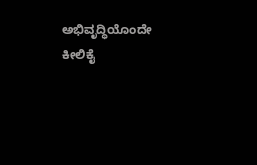ಅಭಿವೃದ್ಧಿಯೊಂದೇ ಕೀಲಿಕೈ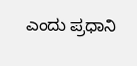ಎಂದು ಪ್ರಧಾನಿ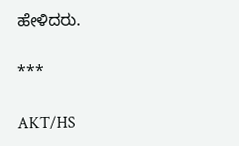ಹೇಳಿದರು.

***

AKT/HS